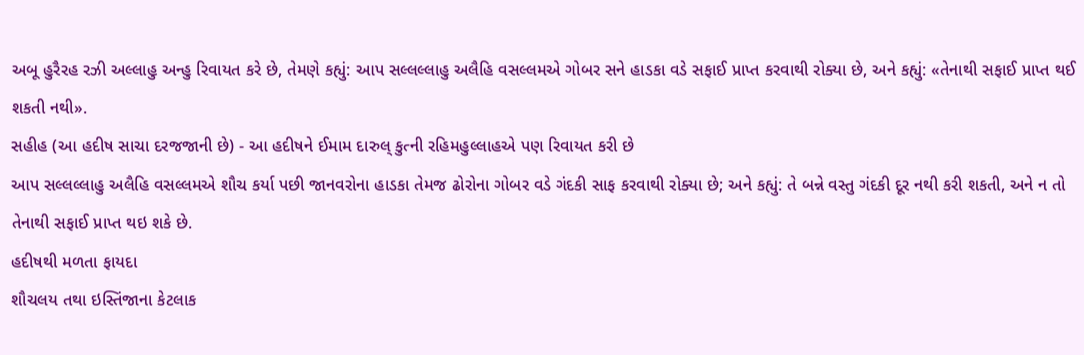અબૂ હુરૈરહ રઝી અલ્લાહુ અન્હુ રિવાયત કરે છે, તેમણે કહ્યું: આપ સલ્લલ્લાહુ અલૈહિ વસલ્લમએ ગોબર સને હાડકા વડે સફાઈ પ્રાપ્ત કરવાથી રોક્યા છે, અને કહ્યું: «તેનાથી સફાઈ પ્રાપ્ત થઈ શકતી નથી».
સહીહ (આ હદીષ સાચા દરજજાની છે) - આ હદીષને ઈમામ દારુલ્ કુત્ની રહિમહુલ્લાહએ પણ રિવાયત કરી છે
આપ સલ્લલ્લાહુ અલૈહિ વસલ્લમએ શૌચ કર્યા પછી જાનવરોના હાડકા તેમજ ઢોરોના ગોબર વડે ગંદકી સાફ કરવાથી રોક્યા છે; અને કહ્યું: તે બન્ને વસ્તુ ગંદકી દૂર નથી કરી શકતી, અને ન તો તેનાથી સફાઈ પ્રાપ્ત થઇ શકે છે.
હદીષથી મળતા ફાયદા
શૌચલય તથા ઇસ્તિંજાના કેટલાક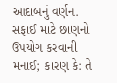આદાબનું વર્ણન.
સફાઈ માટે છાણનો ઉપયોગ કરવાની મનાઈ; કારણ કે: તે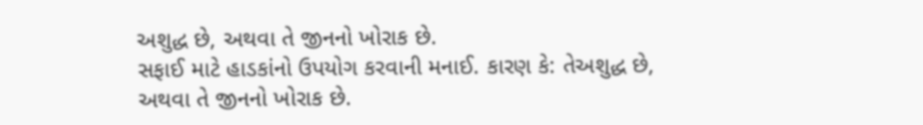અશુદ્ધ છે, અથવા તે જીનનો ખોરાક છે.
સફાઈ માટે હાડકાંનો ઉપયોગ કરવાની મનાઈ. કારણ કે: તેઅશુદ્ધ છે, અથવા તે જીનનો ખોરાક છે.